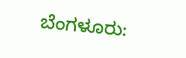ಬೆಂಗಳೂರು: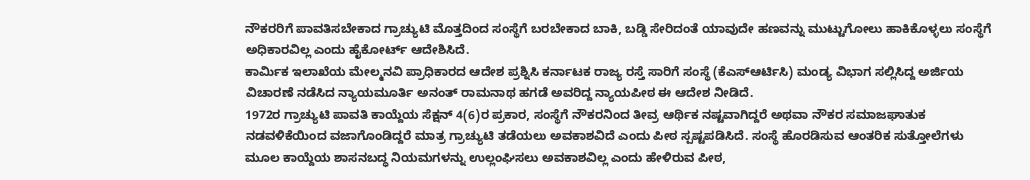ನೌಕರರಿಗೆ ಪಾವತಿಸಬೇಕಾದ ಗ್ರಾಚ್ಯುಟಿ ಮೊತ್ತದಿಂದ ಸಂಸ್ಥೆಗೆ ಬರಬೇಕಾದ ಬಾಕಿ, ಬಡ್ಡಿ ಸೇರಿದಂತೆ ಯಾವುದೇ ಹಣವನ್ನು ಮುಟ್ಟುಗೋಲು ಹಾಕಿಕೊಳ್ಳಲು ಸಂಸ್ಥೆಗೆ ಅಧಿಕಾರವಿಲ್ಲ ಎಂದು ಹೈಕೋರ್ಟ್ ಆದೇಶಿಸಿದೆ.
ಕಾರ್ಮಿಕ ಇಲಾಖೆಯ ಮೇಲ್ಮನವಿ ಪ್ರಾಧಿಕಾರದ ಆದೇಶ ಪ್ರಶ್ನಿಸಿ ಕರ್ನಾಟಕ ರಾಜ್ಯ ರಸ್ತೆ ಸಾರಿಗೆ ಸಂಸ್ಥೆ (ಕೆಎಸ್ಆರ್ಟಿಸಿ) ಮಂಡ್ಯ ವಿಭಾಗ ಸಲ್ಲಿಸಿದ್ದ ಅರ್ಜಿಯ ವಿಚಾರಣೆ ನಡೆಸಿದ ನ್ಯಾಯಮೂರ್ತಿ ಅನಂತ್ ರಾಮನಾಥ ಹಗಡೆ ಅವರಿದ್ದ ನ್ಯಾಯಪೀಠ ಈ ಆದೇಶ ನೀಡಿದೆ.
1972ರ ಗ್ರಾಚ್ಯುಟಿ ಪಾವತಿ ಕಾಯ್ದೆಯ ಸೆಕ್ಷನ್ 4(6)ರ ಪ್ರಕಾರ, ಸಂಸ್ಥೆಗೆ ನೌಕರನಿಂದ ತೀವ್ರ ಆರ್ಥಿಕ ನಷ್ಟವಾಗಿದ್ದರೆ ಅಥವಾ ನೌಕರ ಸಮಾಜಘಾತುಕ ನಡವಳಿಕೆಯಿಂದ ವಜಾಗೊಂಡಿದ್ದರೆ ಮಾತ್ರ ಗ್ರಾಚ್ಯುಟಿ ತಡೆಯಲು ಅವಕಾಶವಿದೆ ಎಂದು ಪೀಠ ಸ್ಪಷ್ಟಪಡಿಸಿದೆ. ಸಂಸ್ಥೆ ಹೊರಡಿಸುವ ಆಂತರಿಕ ಸುತ್ತೋಲೆಗಳು ಮೂಲ ಕಾಯ್ದೆಯ ಶಾಸನಬದ್ಧ ನಿಯಮಗಳನ್ನು ಉಲ್ಲಂಘಿಸಲು ಅವಕಾಶವಿಲ್ಲ ಎಂದು ಹೇಳಿರುವ ಪೀಠ,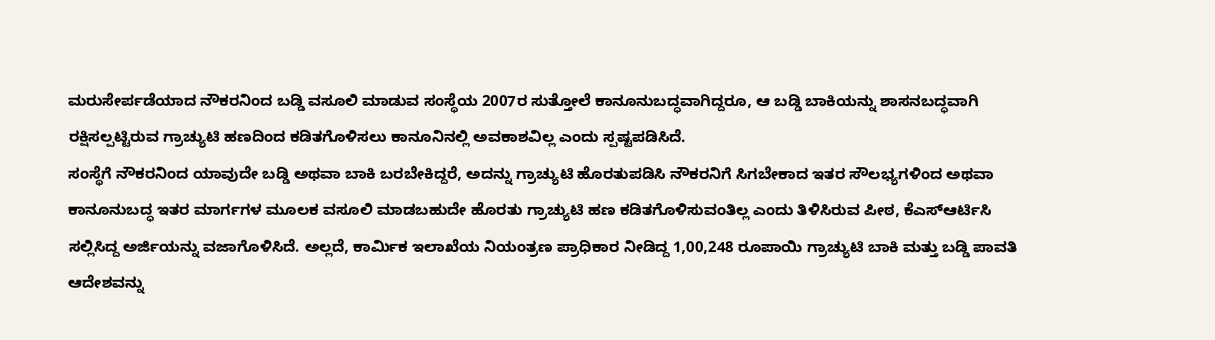ಮರುಸೇರ್ಪಡೆಯಾದ ನೌಕರನಿಂದ ಬಡ್ಡಿ ವಸೂಲಿ ಮಾಡುವ ಸಂಸ್ಥೆಯ 2007ರ ಸುತ್ತೋಲೆ ಕಾನೂನುಬದ್ಧವಾಗಿದ್ದರೂ, ಆ ಬಡ್ಡಿ ಬಾಕಿಯನ್ನು ಶಾಸನಬದ್ಧವಾಗಿ ರಕ್ಷಿಸಲ್ಪಟ್ಟಿರುವ ಗ್ರಾಚ್ಯುಟಿ ಹಣದಿಂದ ಕಡಿತಗೊಳಿಸಲು ಕಾನೂನಿನಲ್ಲಿ ಅವಕಾಶವಿಲ್ಲ ಎಂದು ಸ್ಪಷ್ಟಪಡಿಸಿದೆ.
ಸಂಸ್ಥೆಗೆ ನೌಕರನಿಂದ ಯಾವುದೇ ಬಡ್ಡಿ ಅಥವಾ ಬಾಕಿ ಬರಬೇಕಿದ್ದರೆ, ಅದನ್ನು ಗ್ರಾಚ್ಯುಟಿ ಹೊರತುಪಡಿಸಿ ನೌಕರನಿಗೆ ಸಿಗಬೇಕಾದ ಇತರ ಸೌಲಭ್ಯಗಳಿಂದ ಅಥವಾ ಕಾನೂನುಬದ್ಧ ಇತರ ಮಾರ್ಗಗಳ ಮೂಲಕ ವಸೂಲಿ ಮಾಡಬಹುದೇ ಹೊರತು ಗ್ರಾಚ್ಯುಟಿ ಹಣ ಕಡಿತಗೊಳಿಸುವಂತಿಲ್ಲ ಎಂದು ತಿಳಿಸಿರುವ ಪೀಠ, ಕೆಎಸ್ಆರ್ಟಿಸಿ ಸಲ್ಲಿಸಿದ್ದ ಅರ್ಜಿಯನ್ನು ವಜಾಗೊಳಿಸಿದೆ. ಅಲ್ಲದೆ, ಕಾರ್ಮಿಕ ಇಲಾಖೆಯ ನಿಯಂತ್ರಣ ಪ್ರಾಧಿಕಾರ ನೀಡಿದ್ದ 1,00,248 ರೂಪಾಯಿ ಗ್ರಾಚ್ಯುಟಿ ಬಾಕಿ ಮತ್ತು ಬಡ್ಡಿ ಪಾವತಿ ಆದೇಶವನ್ನು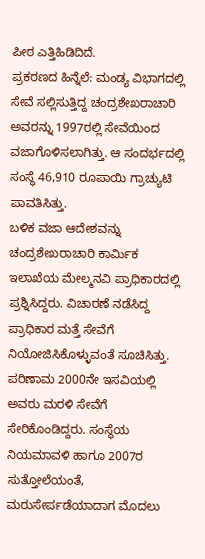ಪೀಠ ಎತ್ತಿಹಿಡಿದಿದೆ.
ಪ್ರಕರಣದ ಹಿನ್ನೆಲೆ: ಮಂಡ್ಯ ವಿಭಾಗದಲ್ಲಿ ಸೇವೆ ಸಲ್ಲಿಸುತ್ತಿದ್ದ ಚಂದ್ರಶೇಖರಾಚಾರಿ ಅವರನ್ನು 1997ರಲ್ಲಿ ಸೇವೆಯಿಂದ ವಜಾಗೊಳಿಸಲಾಗಿತ್ತು. ಆ ಸಂದರ್ಭದಲ್ಲಿ ಸಂಸ್ಥೆ 46,910 ರೂಪಾಯಿ ಗ್ರಾಚ್ಯುಟಿ ಪಾವತಿಸಿತ್ತು.
ಬಳಿಕ ವಜಾ ಆದೇಶವನ್ನು ಚಂದ್ರಶೇಖರಾಚಾರಿ ಕಾರ್ಮಿಕ ಇಲಾಖೆಯ ಮೇಲ್ಮನವಿ ಪ್ರಾಧಿಕಾರದಲ್ಲಿ ಪ್ರಶ್ನಿಸಿದ್ದರು. ವಿಚಾರಣೆ ನಡೆಸಿದ್ದ ಪ್ರಾಧಿಕಾರ ಮತ್ತೆ ಸೇವೆಗೆ ನಿಯೋಜಿಸಿಕೊಳ್ಳುವಂತೆ ಸೂಚಿಸಿತ್ತು. ಪರಿಣಾಮ 2000ನೇ ಇಸವಿಯಲ್ಲಿ ಅವರು ಮರಳಿ ಸೇವೆಗೆ ಸೇರಿಕೊಂಡಿದ್ದರು. ಸಂಸ್ಥೆಯ ನಿಯಮಾವಳಿ ಹಾಗೂ 2007ರ ಸುತ್ತೋಲೆಯಂತೆ, ಮರುಸೇರ್ಪಡೆಯಾದಾಗ ಮೊದಲು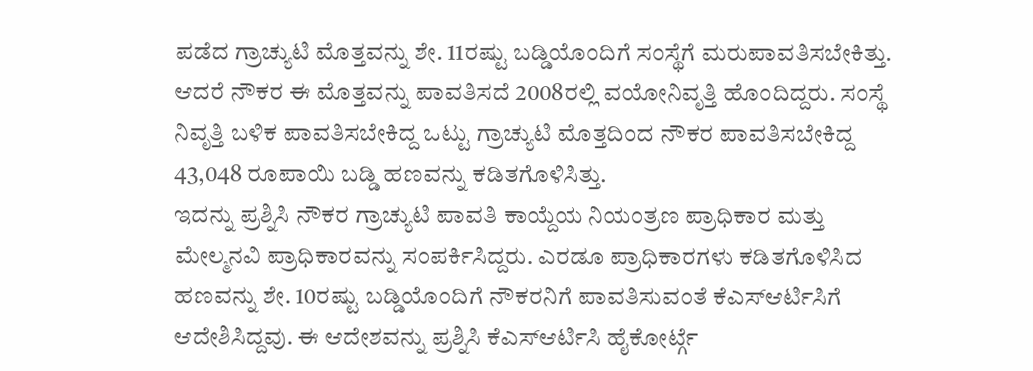ಪಡೆದ ಗ್ರಾಚ್ಯುಟಿ ಮೊತ್ತವನ್ನು ಶೇ. 11ರಷ್ಟು ಬಡ್ಡಿಯೊಂದಿಗೆ ಸಂಸ್ಥೆಗೆ ಮರುಪಾವತಿಸಬೇಕಿತ್ತು. ಆದರೆ ನೌಕರ ಈ ಮೊತ್ತವನ್ನು ಪಾವತಿಸದೆ 2008ರಲ್ಲಿ ವಯೋನಿವೃತ್ತಿ ಹೊಂದಿದ್ದರು. ಸಂಸ್ಥೆ ನಿವೃತ್ತಿ ಬಳಿಕ ಪಾವತಿಸಬೇಕಿದ್ದ ಒಟ್ಟು ಗ್ರಾಚ್ಯುಟಿ ಮೊತ್ತದಿಂದ ನೌಕರ ಪಾವತಿಸಬೇಕಿದ್ದ 43,048 ರೂಪಾಯಿ ಬಡ್ಡಿ ಹಣವನ್ನು ಕಡಿತಗೊಳಿಸಿತ್ತು.
ಇದನ್ನು ಪ್ರಶ್ನಿಸಿ ನೌಕರ ಗ್ರಾಚ್ಯುಟಿ ಪಾವತಿ ಕಾಯ್ದೆಯ ನಿಯಂತ್ರಣ ಪ್ರಾಧಿಕಾರ ಮತ್ತು ಮೇಲ್ಮನವಿ ಪ್ರಾಧಿಕಾರವನ್ನು ಸಂಪರ್ಕಿಸಿದ್ದರು. ಎರಡೂ ಪ್ರಾಧಿಕಾರಗಳು ಕಡಿತಗೊಳಿಸಿದ ಹಣವನ್ನು ಶೇ. 10ರಷ್ಟು ಬಡ್ಡಿಯೊಂದಿಗೆ ನೌಕರನಿಗೆ ಪಾವತಿಸುವಂತೆ ಕೆಎಸ್ಆರ್ಟಿಸಿಗೆ ಆದೇಶಿಸಿದ್ದವು. ಈ ಆದೇಶವನ್ನು ಪ್ರಶ್ನಿಸಿ ಕೆಎಸ್ಆರ್ಟಿಸಿ ಹೈಕೋರ್ಟ್ಗೆ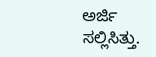ಅರ್ಜಿ ಸಲ್ಲಿಸಿತ್ತು.